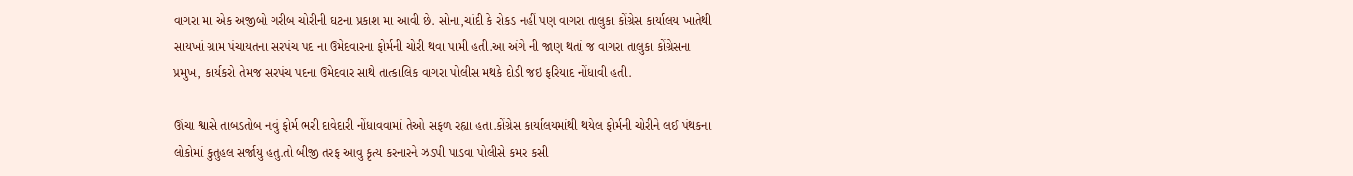વાગરા મા એક અજીબો ગરીબ ચોરીની ઘટના પ્રકાશ મા આવી છે. સોના,ચાંદી કે રોકડ નહીં પણ વાગરા તાલુકા કોંગ્રેસ કાર્યાલય ખાતેથી સાયખાં ગ્રામ પંચાયતના સરપંચ પદ ના ઉમેદવારના ફોર્મની ચોરી થવા પામી હતી.આ અંગે ની જાણ થતાં જ વાગરા તાલુકા કોંગ્રેસના પ્રમુખ, કાર્યકરો તેમજ સરપંચ પદના ઉમેદવાર સાથે તાત્કાલિક વાગરા પોલીસ મથકે દોડી જઇ ફરિયાદ નોંધાવી હતી.

ઊંચા શ્વાસે તાબડતોબ નવું ફોર્મ ભરી દાવેદારી નોંધાવવામાં તેઓ સફળ રહ્યા હતા.કોંગ્રેસ કાર્યાલયમાંથી થયેલ ફોર્મની ચોરીને લઈ પંથકના લોકોમાં કુતુહલ સર્જાયુ હતુ.તો બીજી તરફ આવુ કૃત્ય કરનારને ઝડપી પાડવા પોલીસે કમર કસી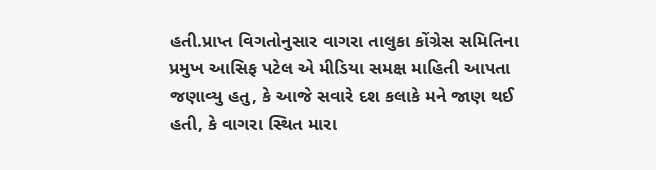હતી.પ્રાપ્ત વિગતોનુસાર વાગરા તાલુકા કોંગ્રેસ સમિતિના પ્રમુખ આસિફ પટેલ એ મીડિયા સમક્ષ માહિતી આપતા જણાવ્યુ હતુ, કે આજે સવારે દશ કલાકે મને જાણ થઈ હતી, કે વાગરા સ્થિત મારા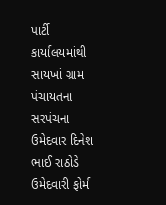પાર્ટી કાર્યાલયમાંથી સાયખાં ગ્રામ પંચાયતના સરપંચના ઉમેદવાર દિનેશ ભાઈ રાઠોડે ઉમેદવારી ફોર્મ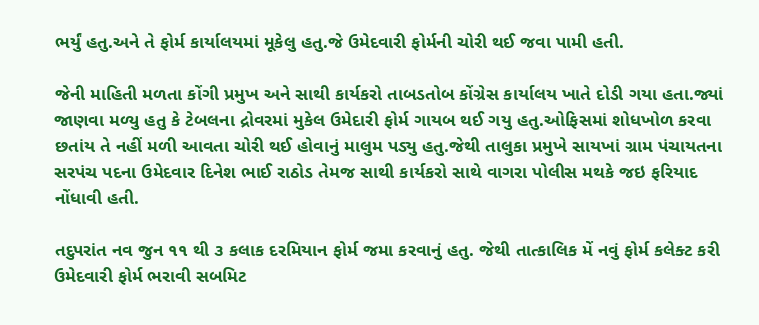ભર્યું હતુ.અને તે ફોર્મ કાર્યાલયમાં મૂકેલુ હતુ.જે ઉમેદવારી ફોર્મની ચોરી થઈ જવા પામી હતી.

જેની માહિતી મળતા કોંગી પ્રમુખ અને સાથી કાર્યકરો તાબડતોબ કોંગ્રેસ કાર્યાલય ખાતે દોડી ગયા હતા.જ્યાં જાણવા મળ્યુ હતુ કે ટેબલના દ્રોવરમાં મુકેલ ઉમેદારી ફોર્મ ગાયબ થઈ ગયુ હતુ.ઓફિસમાં શોધખોળ કરવા છતાંય તે નહીં મળી આવતા ચોરી થઈ હોવાનું માલુમ પડ્યુ હતુ.જેથી તાલુકા પ્રમુખે સાયખાં ગ્રામ પંચાયતના સરપંચ પદના ઉમેદવાર દિનેશ ભાઈ રાઠોડ તેમજ સાથી કાર્યકરો સાથે વાગરા પોલીસ મથકે જઇ ફરિયાદ નોંધાવી હતી.

તદુપરાંત નવ જુન ૧૧ થી ૩ કલાક દરમિયાન ફોર્મ જમા કરવાનું હતુ. જેથી તાત્કાલિક મેં નવું ફોર્મ કલેક્ટ કરી ઉમેદવારી ફોર્મ ભરાવી સબમિટ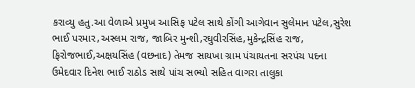કરાવ્યુ હતુ.આ વેળાએ પ્રમુખ આસિફ પટેલ સાથે કોંગી આગેવાન સુલેમાન પટેલ,સુરેશ ભાઈ પરમાર,અસ્લમ રાજ, જાબિર મુન્શી,રઘુવીરસિંહ,મુકેન્દ્રસિંહ રાજ, ફિરોજભાઈ,અક્ષયસિંહ (વછનાદ) તેમજ સાયખા ગ્રામ પંચાયતના સરપંચ પદના ઉમેદવાર દિનેશ ભાઈ રાઠોડ સાથે પાંચ સભ્યો સહિત વાગરા તાલુકા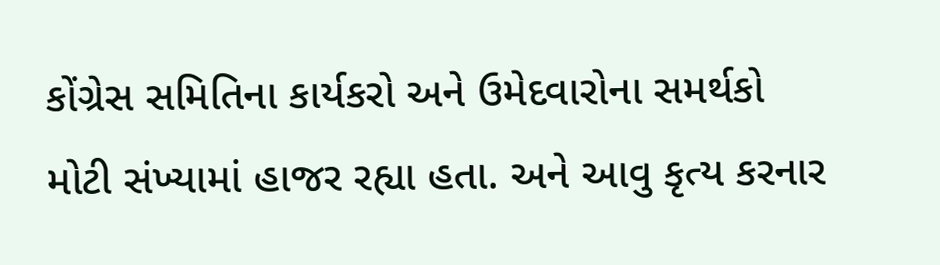કોંગ્રેસ સમિતિના કાર્યકરો અને ઉમેદવારોના સમર્થકો મોટી સંખ્યામાં હાજર રહ્યા હતા. અને આવુ કૃત્ય કરનાર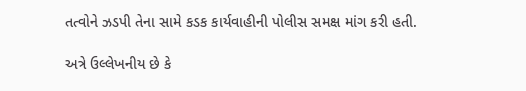તત્વોને ઝડપી તેના સામે કડક કાર્યવાહીની પોલીસ સમક્ષ માંગ કરી હતી.

અત્રે ઉલ્લેખનીય છે કે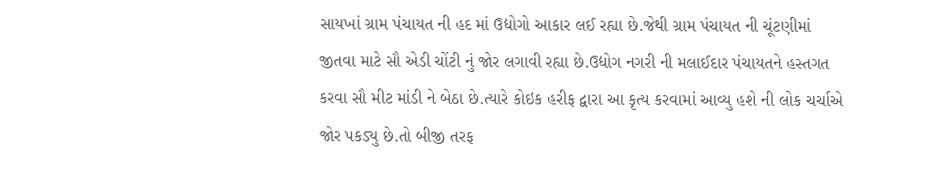સાયખાં ગ્રામ પંચાયત ની હદ માં ઉદ્યોગો આકાર લઈ રહ્યા છે.જેથી ગ્રામ પંચાયત ની ચૂંટણીમાં જીતવા માટે સૌ એડી ચોંટી નું જોર લગાવી રહ્યા છે.ઉદ્યોગ નગરી ની મલાઈદાર પંચાયતને હસ્તગત કરવા સૌ મીટ માંડી ને બેઠા છે.ત્યારે કોઇક હરીફ દ્વારા આ કૃત્ય કરવામાં આવ્યુ હશે ની લોક ચર્ચાએ જોર પકડ્યુ છે.તો બીજી તરફ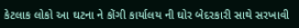કેટલાક લોકો આ ઘટના ને કોંગી કાર્યાલય ની ઘોર બેદરકારી સાથે સરખાવી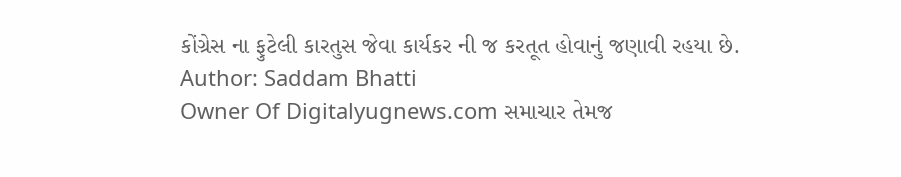કોંગ્રેસ ના ફુટેલી કારતુસ જેવા કાર્યકર ની જ કરતૂત હોવાનું જણાવી રહયા છે.
Author: Saddam Bhatti
Owner Of Digitalyugnews.com સમાચાર તેમજ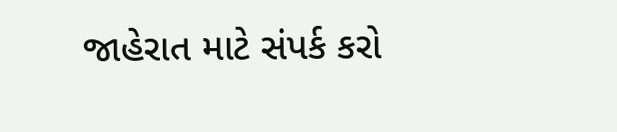જાહેરાત માટે સંપર્ક કરો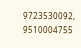9723530092, 9510004755